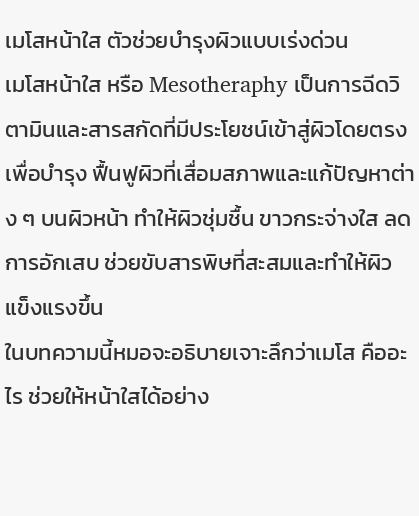เมโสหน้าใส ตัวช่วยบำรุงผิวแบบเร่งด่วน
เมโสหน้าใส หรือ Mesotheraphy เป็นการฉีดวิตามินและสารสกัดที่มีประโยชน์เข้าสู่ผิวโดยตรง เพื่อบำรุง ฟื้นฟูผิวที่เสื่อมสภาพและแก้ปัญหาต่าง ๆ บนผิวหน้า ทำให้ผิวชุ่มชื้น ขาวกระจ่างใส ลดการอักเสบ ช่วยขับสารพิษที่สะสมและทำให้ผิวแข็งแรงขึ้น
ในบทความนี้หมอจะอธิบายเจาะลึกว่าเมโส คืออะไร ช่วยให้หน้าใสได้อย่าง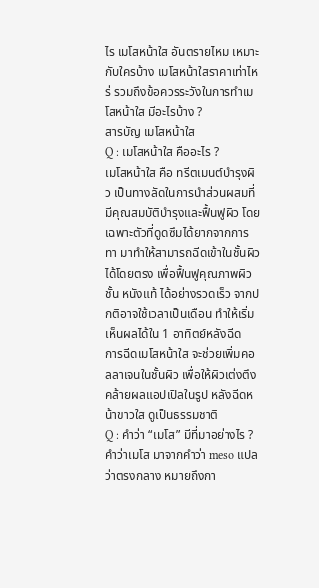ไร เมโสหน้าใส อันตรายไหม เหมาะกับใครบ้าง เมโสหน้าใสราคาเท่าไหร่ รวมถึงข้อควรระวังในการทำเมโสหน้าใส มีอะไรบ้าง ?
สารบัญ เมโสหน้าใส
Q : เมโสหน้าใส คืออะไร ?
เมโสหน้าใส คือ ทรีตเมนต์บำรุงผิว เป็นทางลัดในการนำส่วนผสมที่มีคุณสมบัติบำรุงและฟื้นฟูผิว โดยเฉพาะตัวที่ดูดซึมได้ยากจากการทา มาทำให้สามารถฉีดเข้าในชั้นผิวได้โดยตรง เพื่อฟื้นฟูคุณภาพผิวชั้น หนังแท้ ได้อย่างรวดเร็ว จากปกติอาจใช้เวลาเป็นเดือน ทำให้เริ่มเห็นผลได้ใน 1 อาทิตย์หลังฉีด
การฉีดเมโสหน้าใส จะช่วยเพิ่มคอลลาเจนในชั้นผิว เพื่อให้ผิวเต่งตึงคล้ายผลแอปเปิลในรูป หลังฉีดหน้าขาวใส ดูเป็นธรรมชาติ
Q : คำว่า “เมโส” มีที่มาอย่างไร ?
คำว่าเมโส มาจากคำว่า meso แปลว่าตรงกลาง หมายถึงกา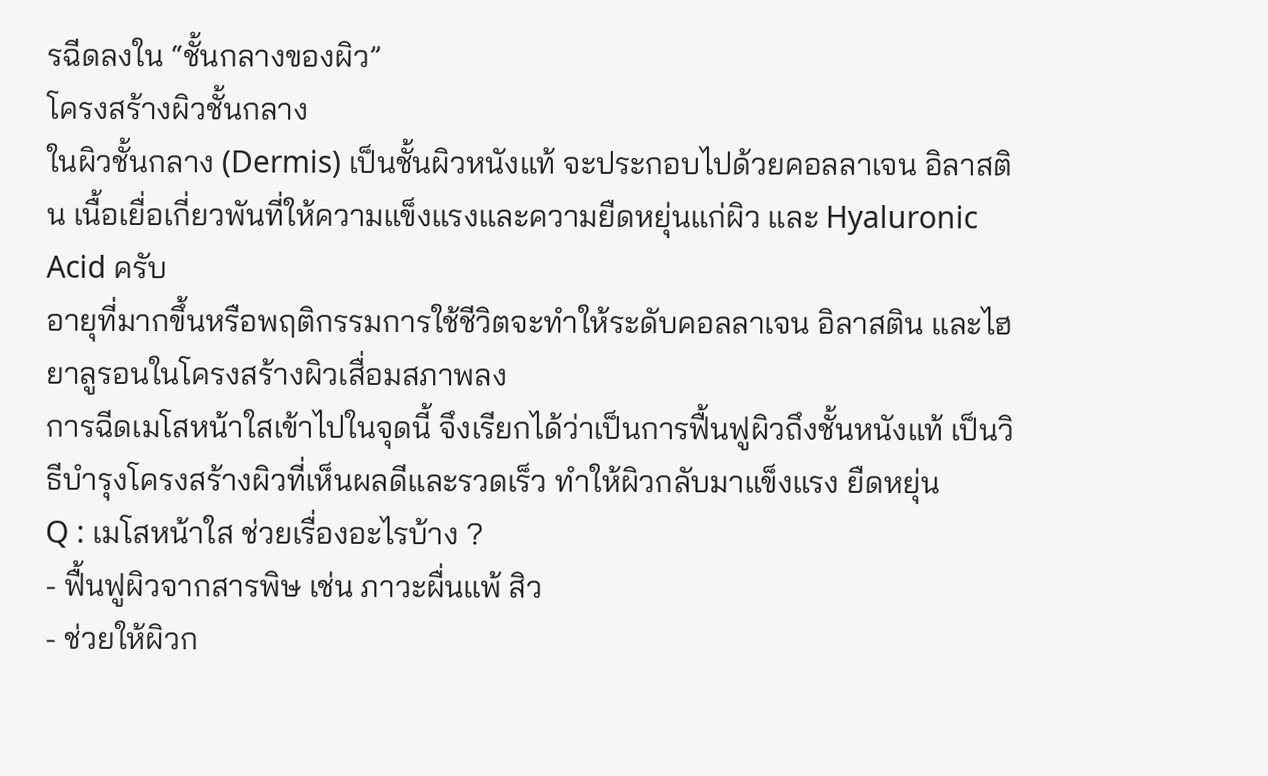รฉีดลงใน “ชั้นกลางของผิว”
โครงสร้างผิวชั้นกลาง
ในผิวชั้นกลาง (Dermis) เป็นชั้นผิวหนังแท้ จะประกอบไปด้วยคอลลาเจน อิลาสติน เนื้อเยื่อเกี่ยวพันที่ให้ความแข็งแรงและความยืดหยุ่นแก่ผิว และ Hyaluronic Acid ครับ
อายุที่มากขึ้นหรือพฤติกรรมการใช้ชีวิตจะทำให้ระดับคอลลาเจน อิลาสติน และไฮยาลูรอนในโครงสร้างผิวเสื่อมสภาพลง
การฉีดเมโสหน้าใสเข้าไปในจุดนี้ จึงเรียกได้ว่าเป็นการฟื้นฟูผิวถึงชั้นหนังแท้ เป็นวิธีบำรุงโครงสร้างผิวที่เห็นผลดีและรวดเร็ว ทำให้ผิวกลับมาแข็งแรง ยืดหยุ่น
Q : เมโสหน้าใส ช่วยเรื่องอะไรบ้าง ?
- ฟื้นฟูผิวจากสารพิษ เช่น ภาวะผื่นแพ้ สิว
- ช่วยให้ผิวก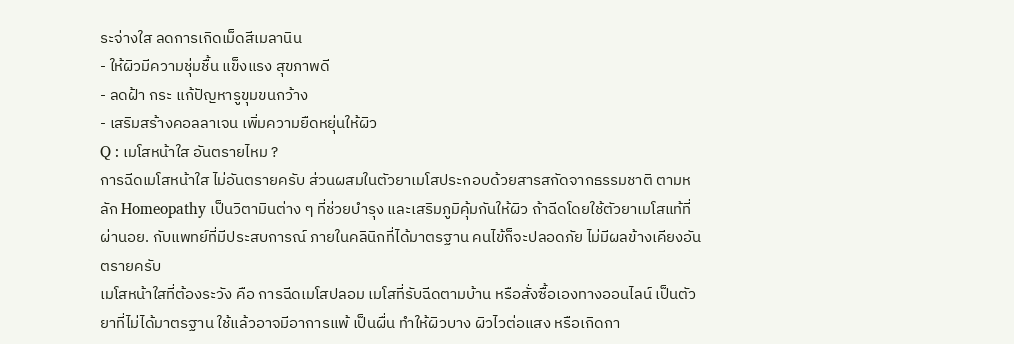ระจ่างใส ลดการเกิดเม็ดสีเมลานิน
- ให้ผิวมีความชุ่มชื้น แข็งแรง สุขภาพดี
- ลดฝ้า กระ แก้ปัญหารูขุมขนกว้าง
- เสริมสร้างคอลลาเจน เพิ่มความยืดหยุ่นให้ผิว
Q : เมโสหน้าใส อันตรายไหม ?
การฉีดเมโสหน้าใส ไม่อันตรายครับ ส่วนผสมในตัวยาเมโสประกอบด้วยสารสกัดจากธรรมชาติ ตามหลัก Homeopathy เป็นวิตามินต่าง ๆ ที่ช่วยบำรุง และเสริมภูมิคุ้มกันให้ผิว ถ้าฉีดโดยใช้ตัวยาเมโสแท้ที่ผ่านอย. กับแพทย์ที่มีประสบการณ์ ภายในคลินิกที่ได้มาตรฐาน คนไข้ก็จะปลอดภัย ไม่มีผลข้างเคียงอันตรายครับ
เมโสหน้าใสที่ต้องระวัง คือ การฉีดเมโสปลอม เมโสที่รับฉีดตามบ้าน หรือสั่งซื้อเองทางออนไลน์ เป็นตัวยาที่ไม่ได้มาตรฐาน ใช้แล้วอาจมีอาการแพ้ เป็นผื่น ทำให้ผิวบาง ผิวไวต่อแสง หรือเกิดกา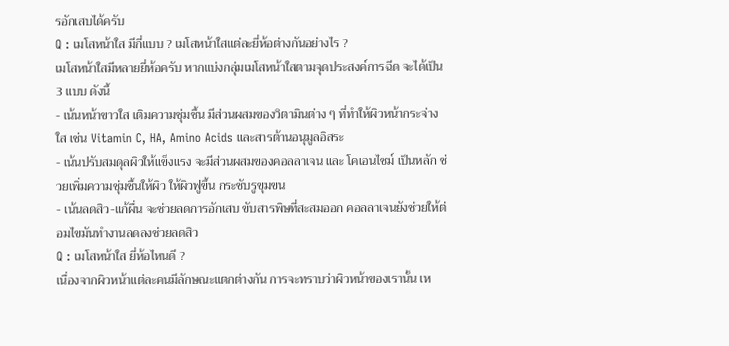รอักเสบได้ครับ
Q : เมโสหน้าใส มีกี่แบบ ? เมโสหน้าใสแต่ละยี่ห้อต่างกันอย่างไร ?
เมโสหน้าใสมีหลายยี่ห้อครับ หากแบ่งกลุ่มเมโสหน้าใสตามจุดประสงค์การฉีด จะได้เป็น 3 แบบ ดังนี้
- เน้นหน้าขาวใส เติมความชุ่มชื้น มีส่วนผสมของวิตามินต่าง ๆ ที่ทำให้ผิวหน้ากระจ่างใส เช่น Vitamin C, HA, Amino Acids และสารต้านอนุมูลอิสระ
- เน้นปรับสมดุลผิวให้แข็งแรง จะมีส่วนผสมของคอลลาเจน และ โคเอนไซม์ เป็นหลัก ช่วยเพิ่มความชุ่มชื้นให้ผิว ให้ผิวฟูขึ้น กระชับรูขุมขน
- เน้นลดสิว-แก้ผื่น จะช่วยลดการอักเสบ ขับสารพิษที่สะสมออก คอลลาเจนยังช่วยให้ต่อมไขมันทำงานลดลงช่วยลดสิว
Q : เมโสหน้าใส ยี่ห้อไหนดี ?
เนื่องจากผิวหน้าแต่ละคนมีลักษณะแตกต่างกัน การจะทราบว่าผิวหน้าของเรานั้น เห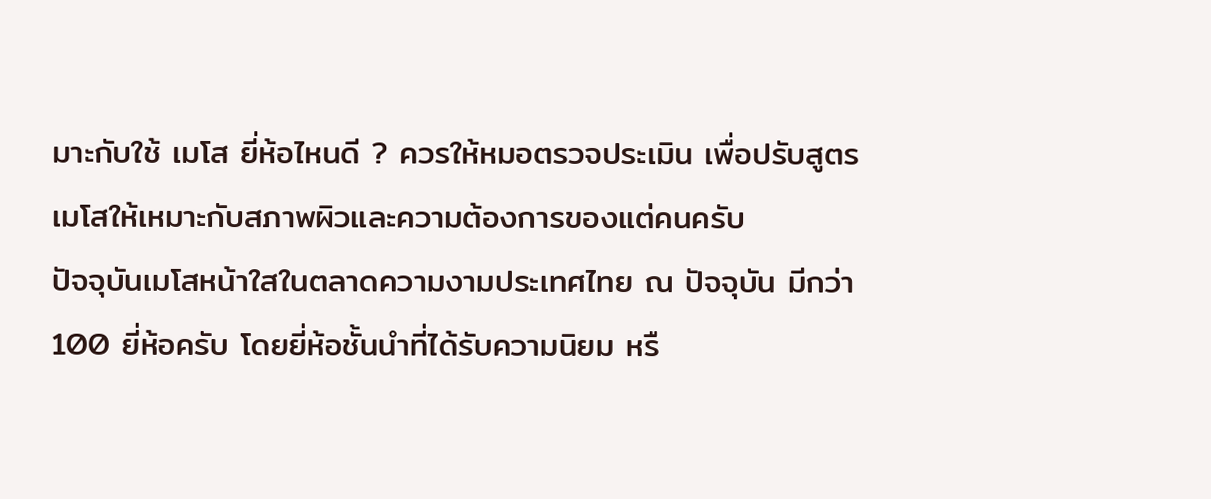มาะกับใช้ เมโส ยี่ห้อไหนดี ? ควรให้หมอตรวจประเมิน เพื่อปรับสูตรเมโสให้เหมาะกับสภาพผิวและความต้องการของแต่คนครับ
ปัจจุบันเมโสหน้าใสในตลาดความงามประเทศไทย ณ ปัจจุบัน มีกว่า 100 ยี่ห้อครับ โดยยี่ห้อชั้นนำที่ได้รับความนิยม หรื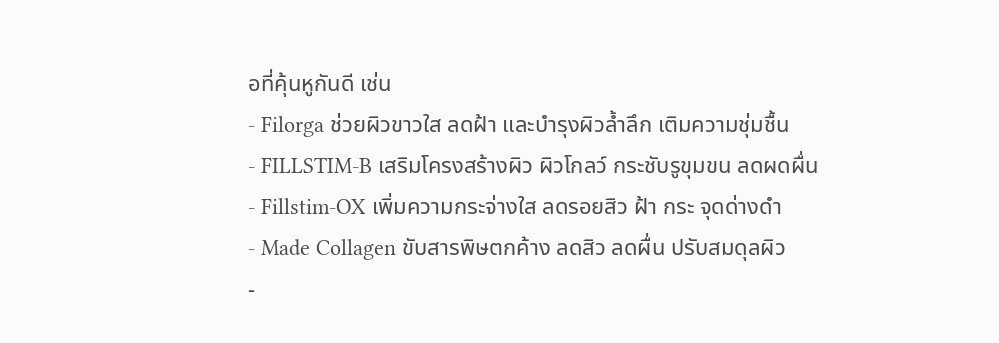อที่คุ้นหูกันดี เช่น
- Filorga ช่วยผิวขาวใส ลดฝ้า และบำรุงผิวล้ำลึก เติมความชุ่มชื้น
- FILLSTIM-B เสริมโครงสร้างผิว ผิวโกลว์ กระชับรูขุมขน ลดผดผื่น
- Fillstim-OX เพิ่มความกระจ่างใส ลดรอยสิว ฝ้า กระ จุดด่างดำ
- Made Collagen ขับสารพิษตกค้าง ลดสิว ลดผื่น ปรับสมดุลผิว
-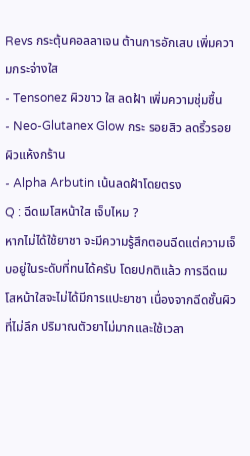Revs กระตุ้นคอลลาเจน ต้านการอักเสบ เพิ่มความกระจ่างใส
- Tensonez ผิวขาว ใส ลดฝ้า เพิ่มความชุ่มชื้น
- Neo-Glutanex Glow กระ รอยสิว ลดริ้วรอย ผิวแห้งกร้าน
- Alpha Arbutin เน้นลดฝ้าโดยตรง
Q : ฉีดเมโสหน้าใส เจ็บไหม ?
หากไม่ได้ใช้ยาชา จะมีความรู้สึกตอนฉีดแต่ความเจ็บอยู่ในระดับที่ทนได้ครับ โดยปกติแล้ว การฉีดเมโสหน้าใสจะไม่ได้มีการแปะยาชา เนื่องจากฉีดชั้นผิวที่ไม่ลึก ปริมาณตัวยาไม่มากและใช้เวลา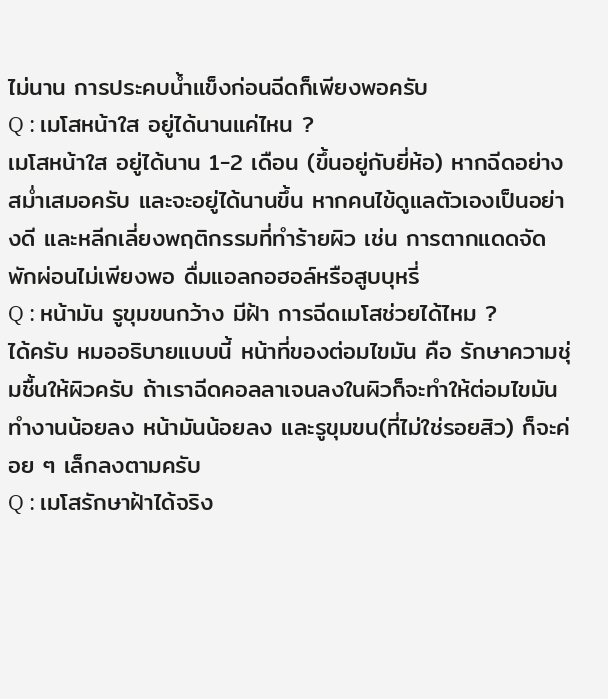ไม่นาน การประคบน้ำแข็งก่อนฉีดก็เพียงพอครับ
Q : เมโสหน้าใส อยู่ได้นานแค่ไหน ?
เมโสหน้าใส อยู่ได้นาน 1-2 เดือน (ขึ้นอยู่กับยี่ห้อ) หากฉีดอย่างสม่ำเสมอครับ และจะอยู่ได้นานขึ้น หากคนไข้ดูแลตัวเองเป็นอย่างดี และหลีกเลี่ยงพฤติกรรมที่ทำร้ายผิว เช่น การตากแดดจัด พักผ่อนไม่เพียงพอ ดื่มแอลกอฮอล์หรือสูบบุหรี่
Q : หน้ามัน รูขุมขนกว้าง มีฝ้า การฉีดเมโสช่วยได้ไหม ?
ได้ครับ หมออธิบายแบบนี้ หน้าที่ของต่อมไขมัน คือ รักษาความชุ่มชื้นให้ผิวครับ ถ้าเราฉีดคอลลาเจนลงในผิวก็จะทำให้ต่อมไขมันทำงานน้อยลง หน้ามันน้อยลง และรูขุมขน(ที่ไม่ใช่รอยสิว) ก็จะค่อย ๆ เล็กลงตามครับ
Q : เมโสรักษาฝ้าได้จริง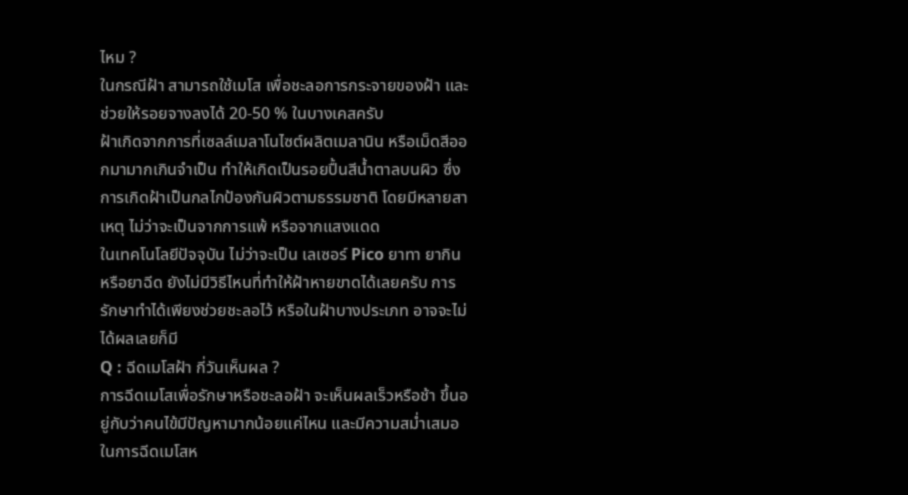ไหม ?
ในกรณีฝ้า สามารถใช้เมโส เพื่อชะลอการกระจายของฝ้า และช่วยให้รอยจางลงได้ 20-50 % ในบางเคสครับ
ฝ้าเกิดจากการที่เซลล์เมลาโนไซต์ผลิตเมลานิน หรือเม็ดสีออกมามากเกินจำเป็น ทำให้เกิดเป็นรอยปื้นสีน้ำตาลบนผิว ซึ่งการเกิดฝ้าเป็นกลไกป้องกันผิวตามธรรมชาติ โดยมีหลายสาเหตุ ไม่ว่าจะเป็นจากการแพ้ หรือจากแสงแดด
ในเทคโนโลยีปัจจุบัน ไม่ว่าจะเป็น เลเซอร์ Pico ยาทา ยากิน หรือยาฉีด ยังไม่มีวิธีไหนที่ทำให้ฝ้าหายขาดได้เลยครับ การรักษาทำได้เพียงช่วยชะลอไว้ หรือในฝ้าบางประเภท อาจจะไม่ได้ผลเลยก็มี
Q : ฉีดเมโสฝ้า กี่วันเห็นผล ?
การฉีดเมโสเพื่อรักษาหรือชะลอฝ้า จะเห็นผลเร็วหรือช้า ขึ้นอยู่กับว่าคนไข้มีปัญหามากน้อยแค่ไหน และมีความสม่ำเสมอในการฉีดเมโสห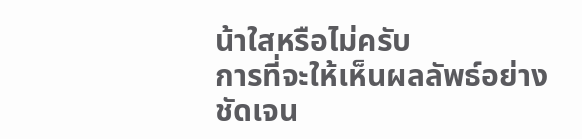น้าใสหรือไม่ครับ
การที่จะให้เห็นผลลัพธ์อย่างชัดเจน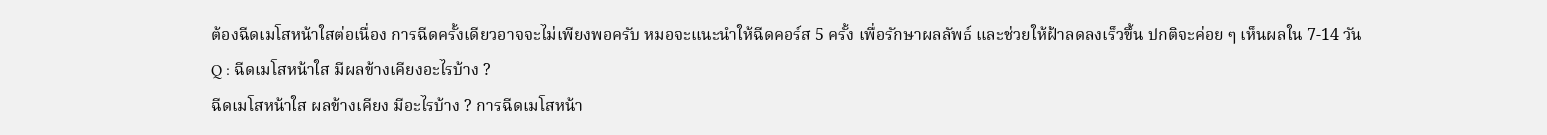ต้องฉีดเมโสหน้าใสต่อเนื่อง การฉีดครั้งเดียวอาจจะไม่เพียงพอครับ หมอจะแนะนำให้ฉีดคอร์ส 5 ครั้ง เพื่อรักษาผลลัพธ์ และช่วยให้ฝ้าลดลงเร็วขึ้น ปกติจะค่อย ๆ เห็นผลใน 7-14 วัน
Q : ฉีดเมโสหน้าใส มีผลข้างเคียงอะไรบ้าง ?
ฉีดเมโสหน้าใส ผลข้างเคียง มีอะไรบ้าง ? การฉีดเมโสหน้า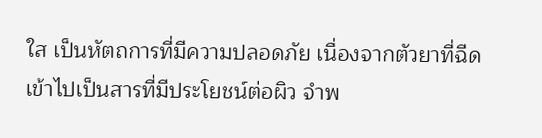ใส เป็นหัตถการที่มีความปลอดภัย เนื่องจากตัวยาที่ฉีดเข้าไปเป็นสารที่มีประโยชน์ต่อผิว จำพ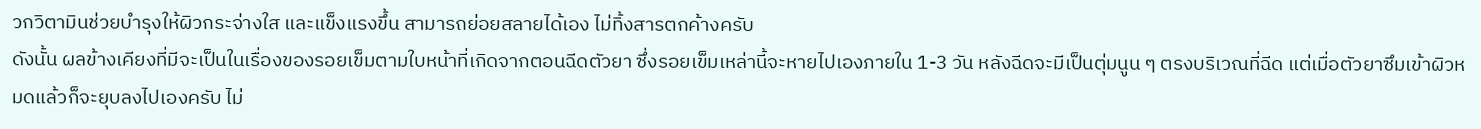วกวิตามินช่วยบำรุงให้ผิวกระจ่างใส และแข็งแรงขึ้น สามารถย่อยสลายได้เอง ไม่ทิ้งสารตกค้างครับ
ดังนั้น ผลข้างเคียงที่มีจะเป็นในเรื่องของรอยเข็มตามใบหน้าที่เกิดจากตอนฉีดตัวยา ซึ่งรอยเข็มเหล่านี้จะหายไปเองภายใน 1-3 วัน หลังฉีดจะมีเป็นตุ่มนูน ๆ ตรงบริเวณที่ฉีด แต่เมื่อตัวยาซึมเข้าผิวหมดแล้วก็จะยุบลงไปเองครับ ไม่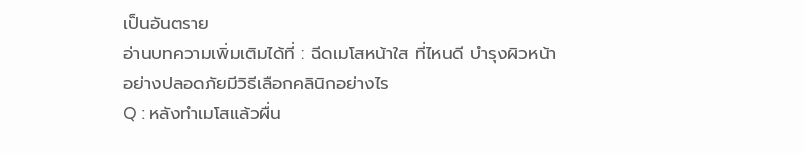เป็นอันตราย
อ่านบทความเพิ่มเติมได้ที่ : ฉีดเมโสหน้าใส ที่ไหนดี บำรุงผิวหน้าอย่างปลอดภัยมีวิธีเลือกคลินิกอย่างไร
Q : หลังทำเมโสแล้วผื่น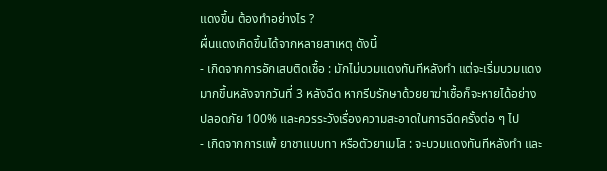แดงขึ้น ต้องทำอย่างไร ?
ผื่นแดงเกิดขึ้นได้จากหลายสาเหตุ ดังนี้
- เกิดจากการอักเสบติดเชื้อ : มักไม่บวมแดงทันทีหลังทำ แต่จะเริ่มบวมแดงมากขึ้นหลังจากวันที่ 3 หลังฉีด หากรีบรักษาด้วยยาฆ่าเชื้อก็จะหายได้อย่างปลอดภัย 100% และควรระวังเรื่องความสะอาดในการฉีดครั้งต่อ ๆ ไป
- เกิดจากการแพ้ ยาชาแบบทา หรือตัวยาเมโส : จะบวมแดงทันทีหลังทำ และ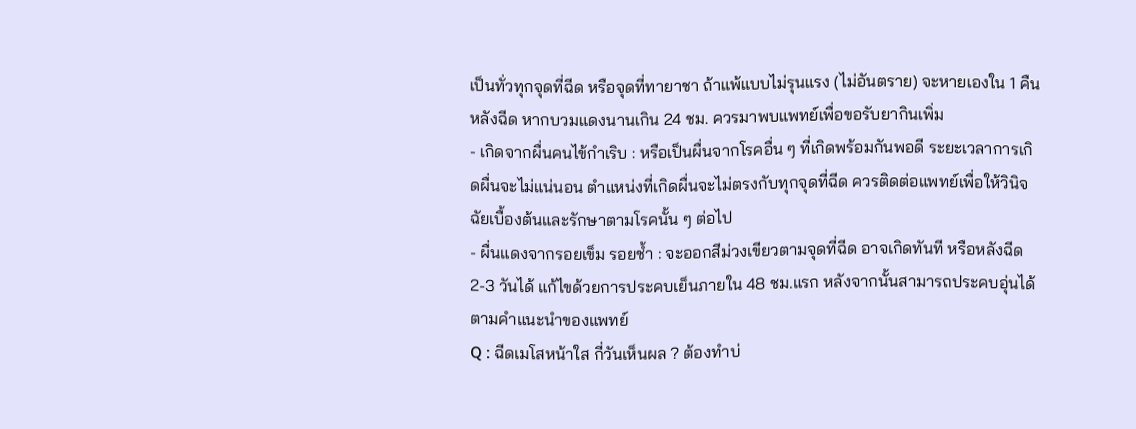เป็นทั่วทุกจุดที่ฉีด หรือจุดที่ทายาชา ถ้าแพ้แบบไม่รุนแรง (ไม่อันตราย) จะหายเองใน 1 คืนหลังฉีด หากบวมแดงนานเกิน 24 ชม. ควรมาพบแพทย์เพื่อขอรับยากินเพิ่ม
- เกิดจากผื่นคนไข้กำเริบ : หรือเป็นผื่นจากโรคอื่น ๆ ที่เกิดพร้อมกันพอดี ระยะเวลาการเกิดผื่นจะไม่แน่นอน ตำแหน่งที่เกิดผื่นจะไม่ตรงกับทุกจุดที่ฉีด ควรติดต่อแพทย์เพื่อให้วินิจฉัยเบื้องต้นและรักษาตามโรคนั้น ๆ ต่อไป
- ผื่นแดงจากรอยเข็ม รอยช้ำ : จะออกสีม่วงเขียวตามจุดที่ฉีด อาจเกิดทันที หรือหลังฉีด 2-3 วันได้ แก้ไขด้วยการประคบเย็นภายใน 48 ชม.แรก หลังจากนั้นสามารถประคบอุ่นได้ตามคำแนะนำของแพทย์
Q : ฉีดเมโสหน้าใส กี่วันเห็นผล ? ต้องทำบ่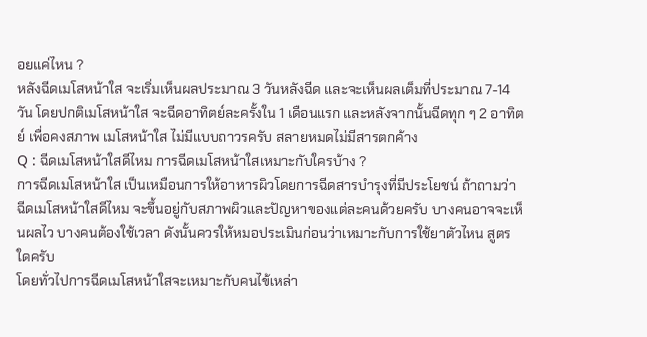อยแค่ไหน ?
หลังฉีดเมโสหน้าใส จะเริ่มเห็นผลประมาณ 3 วันหลังฉีด และจะเห็นผลเต็มที่ประมาณ 7-14 วัน โดยปกติเมโสหน้าใส จะฉีดอาทิตย์ละครั้งใน 1 เดือนแรก และหลังจากนั้นฉีดทุก ๆ 2 อาทิตย์ เพื่อคงสภาพ เมโสหน้าใส ไม่มีแบบถาวรครับ สลายหมดไม่มีสารตกค้าง
Q : ฉีดเมโสหน้าใสดีไหม การฉีดเมโสหน้าใสเหมาะกับใครบ้าง ?
การฉีดเมโสหน้าใส เป็นเหมือนการให้อาหารผิวโดยการฉีดสารบำรุงที่มีประโยชน์ ถ้าถามว่าฉีดเมโสหน้าใสดีไหม จะขึ้นอยู่กับสภาพผิวและปัญหาของแต่ละคนด้วยครับ บางคนอาจจะเห็นผลไว บางคนต้องใช้เวลา ดังนั้นควรให้หมอประเมินก่อนว่าเหมาะกับการใช้ยาตัวไหน สูตรใดครับ
โดยทั่วไปการฉีดเมโสหน้าใสจะเหมาะกับคนไข้เหล่า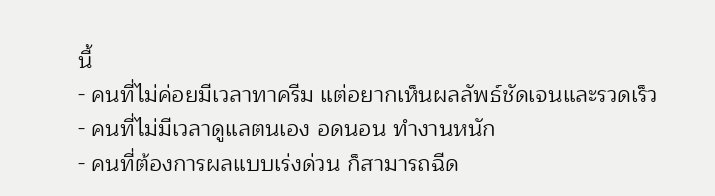นี้
- คนที่ไม่ค่อยมีเวลาทาครีม แต่อยากเห็นผลลัพธ์ชัดเจนและรวดเร็ว
- คนที่ไม่มีเวลาดูแลตนเอง อดนอน ทำงานหนัก
- คนที่ต้องการผลแบบเร่งด่วน ก็สามารถฉีด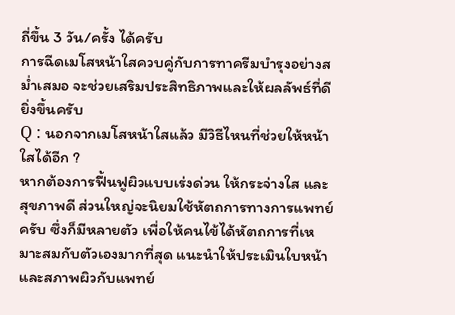ถี่ขึ้น 3 วัน/ครั้ง ได้ครับ
การฉีดเมโสหน้าใสควบคู่กับการทาครีมบำรุงอย่างสม่ำเสมอ จะช่วยเสริมประสิทธิภาพและให้ผลลัพธ์ที่ดียิ่งขึ้นครับ
Q : นอกจากเมโสหน้าใสแล้ว มีวิธีไหนที่ช่วยให้หน้าใสได้อีก ?
หากต้องการฟื้นฟูผิวแบบเร่งด่วน ให้กระจ่างใส และสุขภาพดี ส่วนใหญ่จะนิยมใช้หัตถการทางการแพทย์ครับ ซึ่งก็มีหลายตัว เพื่อให้คนไข้ได้หัตถการที่เหมาะสมกับตัวเองมากที่สุด แนะนำให้ประเมินใบหน้าและสภาพผิวกับแพทย์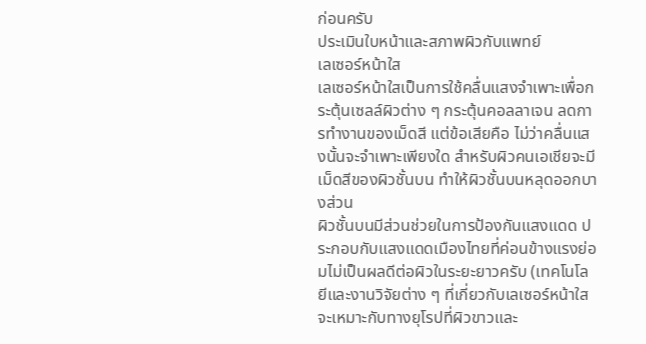ก่อนครับ
ประเมินใบหน้าและสภาพผิวกับแพทย์
เลเซอร์หน้าใส
เลเซอร์หน้าใสเป็นการใช้คลื่นแสงจำเพาะเพื่อกระตุ้นเซลล์ผิวต่าง ๆ กระตุ้นคอลลาเจน ลดการทำงานของเม็ดสี แต่ข้อเสียคือ ไม่ว่าคลื่นแสงนั้นจะจำเพาะเพียงใด สำหรับผิวคนเอเชียจะมีเม็ดสีของผิวชั้นบน ทำให้ผิวชั้นบนหลุดออกบางส่วน
ผิวชั้นบนมีส่วนช่วยในการป้องกันแสงแดด ประกอบกับแสงแดดเมืองไทยที่ค่อนข้างแรงย่อมไม่เป็นผลดีต่อผิวในระยะยาวครับ (เทคโนโลยีและงานวิจัยต่าง ๆ ที่เกี่ยวกับเลเซอร์หน้าใสจะเหมาะกับทางยุโรปที่ผิวขาวและ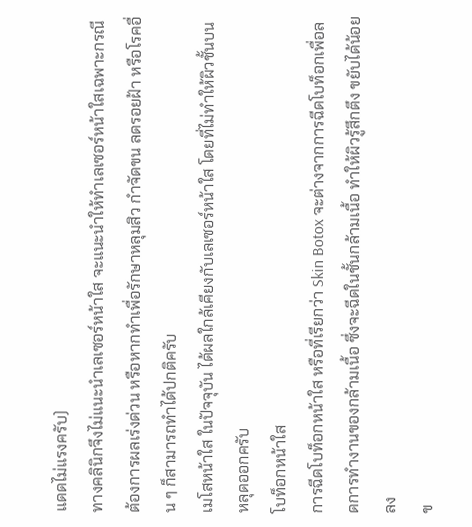แดดไม่แรงครับ)
ทางคลินิกจึงไม่แนะนำเลเซอร์หน้าใส จะแนะนำให้ทำเลเซอร์หน้าใสเฉพาะกรณีต้องการผลเร่งด่วน หรือหากทำเพื่อรักษาหลุมสิว กำจัดขน ลดรอยฝ้า หรือโรคอื่น ๆ ก็สามารถทำได้ปกติครับ
เมโสหน้าใส ในปัจจุบัน ได้ผลใกล้เคียงกับเลเซอร์หน้าใส โดยที่ไม่ทำให้ผิวชั้นบนหลุดออกครับ
โบท็อกหน้าใส
การฉีดโบท็อกหน้าใส หรือที่เรียกว่า Skin Botox จะต่างจากการฉีดโบท็อกเพื่อลดการทำงานของกล้ามเนื้อ ซึ่งจะฉีดในชั้นกล้ามเนื้อ ทำให้ผิวรู้สึกตึง ขยับได้น้อยลง
ข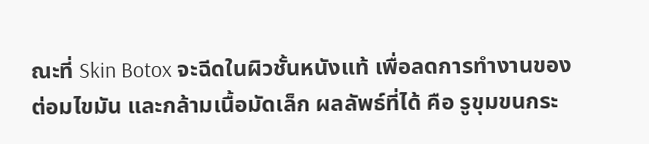ณะที่ Skin Botox จะฉีดในผิวชั้นหนังแท้ เพื่อลดการทำงานของต่อมไขมัน และกล้ามเนื้อมัดเล็ก ผลลัพธ์ที่ได้ คือ รูขุมขนกระ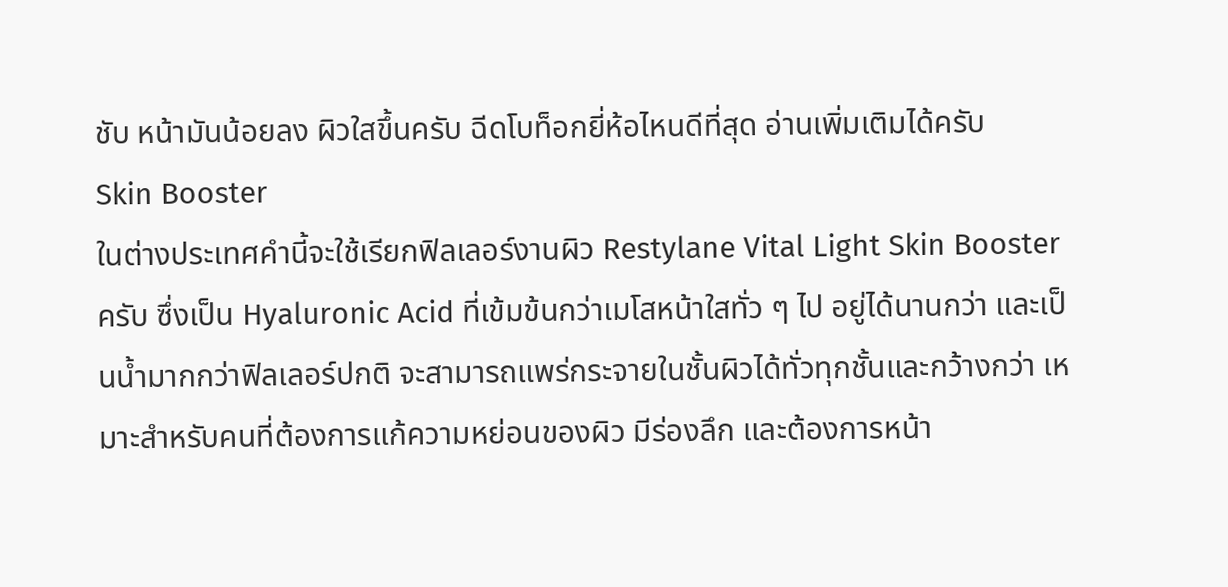ชับ หน้ามันน้อยลง ผิวใสขึ้นครับ ฉีดโบท็อกยี่ห้อไหนดีที่สุด อ่านเพิ่มเติมได้ครับ
Skin Booster
ในต่างประเทศคำนี้จะใช้เรียกฟิลเลอร์งานผิว Restylane Vital Light Skin Booster ครับ ซึ่งเป็น Hyaluronic Acid ที่เข้มข้นกว่าเมโสหน้าใสทั่ว ๆ ไป อยู่ได้นานกว่า และเป็นน้ำมากกว่าฟิลเลอร์ปกติ จะสามารถแพร่กระจายในชั้นผิวได้ทั่วทุกชั้นและกว้างกว่า เหมาะสำหรับคนที่ต้องการแก้ความหย่อนของผิว มีร่องลึก และต้องการหน้า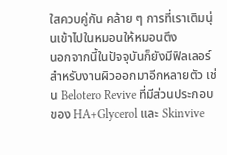ใสควบคู่กัน คล้าย ๆ การที่เราเติมนุ่นเข้าไปในหมอนให้หมอนตึง
นอกจากนี้ในปัจจุบันก็ยังมีฟิลเลอร์สำหรับงานผิวออกมาอีกหลายตัว เช่น Belotero Revive ที่มีส่วนประกอบของ HA+Glycerol และ Skinvive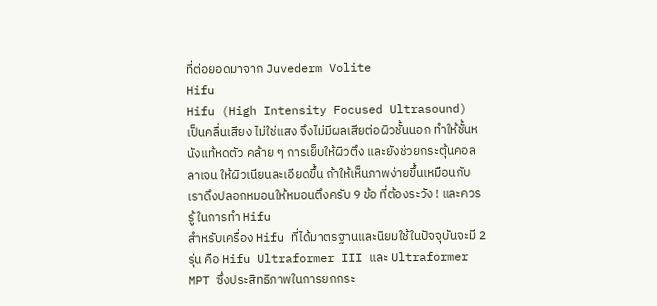ที่ต่อยอดมาจาก Juvederm Volite
Hifu
Hifu (High Intensity Focused Ultrasound) เป็นคลื่นเสียง ไม่ใช่แสง จึงไม่มีผลเสียต่อผิวชั้นนอก ทำให้ชั้นหนังแท้หดตัว คล้าย ๆ การเย็บให้ผิวตึง และยังช่วยกระตุ้นคอลลาเจน ให้ผิวเนียนละเอียดขึ้น ถ้าให้เห็นภาพง่ายขึ้นเหมือนกับเราดึงปลอกหมอนให้หมอนตึงครับ 9 ข้อ ที่ต้องระวัง ! และควรรู้ ในการทำ Hifu
สำหรับเครื่อง Hifu ที่ได้มาตรฐานและนิยมใช้ในปัจจุบันจะมี 2 รุ่น คือ Hifu Ultraformer III และ Ultraformer MPT ซึ่งประสิทธิภาพในการยกกระ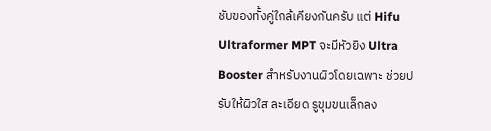ชับของทั้งคู่ใกล้เคียงกันครับ แต่ Hifu Ultraformer MPT จะมีหัวยิง Ultra Booster สำหรับงานผิวโดยเฉพาะ ช่วยปรับให้ผิวใส ละเอียด รูขุมขนเล็กลง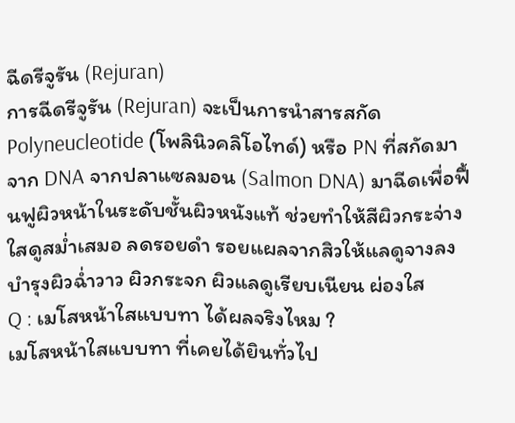ฉีดรีจูรัน (Rejuran)
การฉีดรีจูรัน (Rejuran) จะเป็นการนำสารสกัด Polyneucleotide (โพลินิวคลิโอไทด์) หรือ PN ที่สกัดมาจาก DNA จากปลาแซลมอน (Salmon DNA) มาฉีดเพื่อฟื้นฟูผิวหน้าในระดับชั้นผิวหนังแท้ ช่วยทำให้สีผิวกระจ่างใสดูสม่ำเสมอ ลดรอยดำ รอยแผลจากสิวให้แลดูจางลง บำรุงผิวฉ่ำวาว ผิวกระจก ผิวแลดูเรียบเนียน ผ่องใส
Q : เมโสหน้าใสแบบทา ได้ผลจริงไหม ?
เมโสหน้าใสแบบทา ที่เคยได้ยินทั่วไป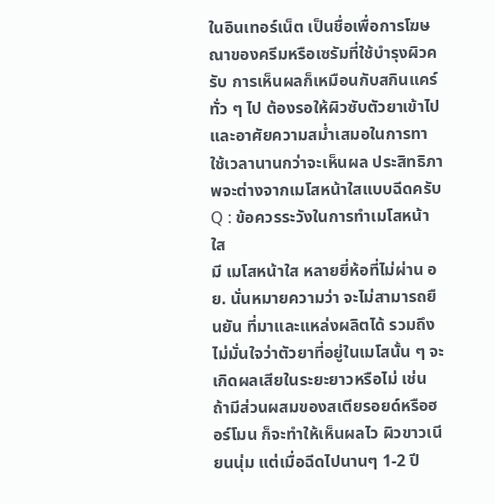ในอินเทอร์เน็ต เป็นชื่อเพื่อการโฆษณาของครีมหรือเซรัมที่ใช้บำรุงผิวครับ การเห็นผลก็เหมือนกับสกินแคร์ทั่ว ๆ ไป ต้องรอให้ผิวซับตัวยาเข้าไป และอาศัยความสม่ำเสมอในการทา ใช้เวลานานกว่าจะเห็นผล ประสิทธิภาพจะต่างจากเมโสหน้าใสแบบฉีดครับ
Q : ข้อควรระวังในการทำเมโสหน้าใส
มี เมโสหน้าใส หลายยี่ห้อที่ไม่ผ่าน อย. นั่นหมายความว่า จะไม่สามารถยืนยัน ที่มาและแหล่งผลิตได้ รวมถึง ไม่มั่นใจว่าตัวยาที่อยู่ในเมโสนั้น ๆ จะเกิดผลเสียในระยะยาวหรือไม่ เช่น ถ้ามีส่วนผสมของสเตียรอยด์หรือฮอร์โมน ก็จะทำให้เห็นผลไว ผิวขาวเนียนนุ่ม แต่เมื่อฉีดไปนานๆ 1-2 ปี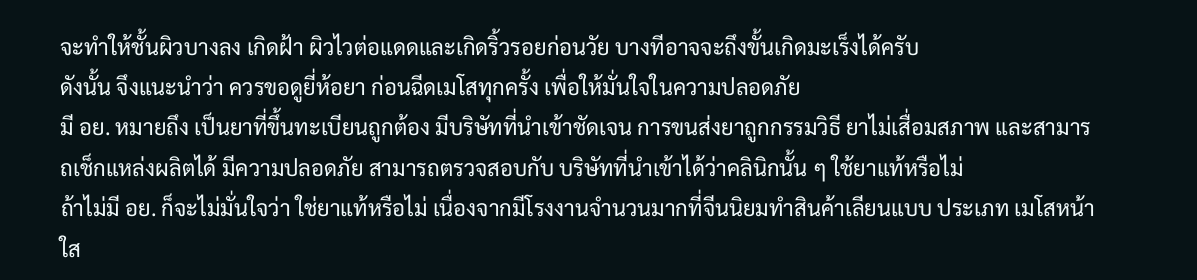จะทำให้ชั้นผิวบางลง เกิดฝ้า ผิวไวต่อแดดและเกิดริ้วรอยก่อนวัย บางทีอาจจะถึงขั้นเกิดมะเร็งได้ครับ
ดังนั้น จึงแนะนำว่า ควรขอดูยี่ห้อยา ก่อนฉีดเมโสทุกครั้ง เพื่อให้มั่นใจในความปลอดภัย
มี อย. หมายถึง เป็นยาที่ขึ้นทะเบียนถูกต้อง มีบริษัทที่นำเข้าชัดเจน การขนส่งยาถูกกรรมวิธี ยาไม่เสื่อมสภาพ และสามารถเช็กแหล่งผลิตได้ มีความปลอดภัย สามารถตรวจสอบกับ บริษัทที่นำเข้าได้ว่าคลินิกนั้น ๆ ใช้ยาแท้หรือไม่
ถ้าไม่มี อย. ก็จะไม่มั่นใจว่า ใช่ยาแท้หรือไม่ เนื่องจากมีโรงงานจำนวนมากที่จีนนิยมทำสินค้าเลียนแบบ ประเภท เมโสหน้าใส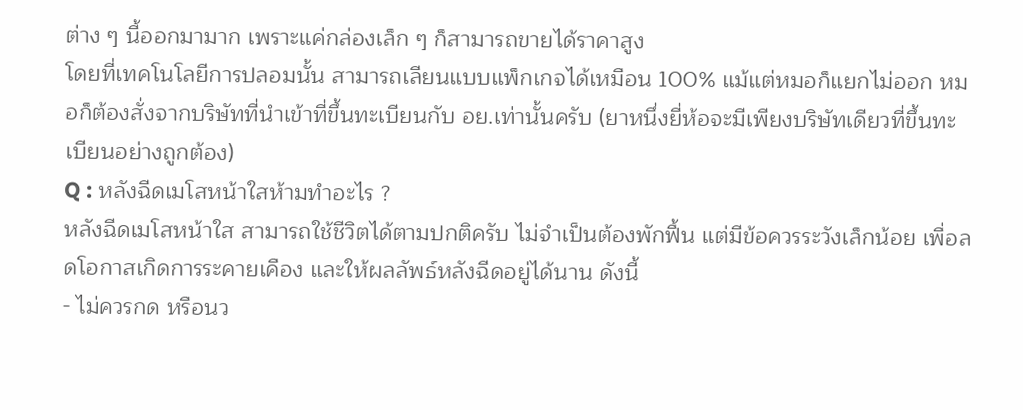ต่าง ๆ นี้ออกมามาก เพราะแค่กล่องเล็ก ๆ ก็สามารถขายได้ราคาสูง
โดยที่เทคโนโลยีการปลอมนั้น สามารถเลียนแบบแพ็กเกจได้เหมือน 100% แม้แต่หมอก็แยกไม่ออก หมอก็ต้องสั่งจากบริษัทที่นำเข้าที่ขึ้นทะเบียนกับ อย.เท่านั้นครับ (ยาหนึ่งยี่ห้อจะมีเพียงบริษัทเดียวที่ขึ้นทะเบียนอย่างถูกต้อง)
Q : หลังฉีดเมโสหน้าใสห้ามทำอะไร ?
หลังฉีดเมโสหน้าใส สามารถใช้ชีวิตได้ตามปกติครับ ไม่จำเป็นต้องพักฟื้น แต่มีข้อควรระวังเล็กน้อย เพื่อลดโอกาสเกิดการระคายเคือง และให้ผลลัพธ์หลังฉีดอยู่ได้นาน ดังนี้
- ไม่ควรกด หรือนว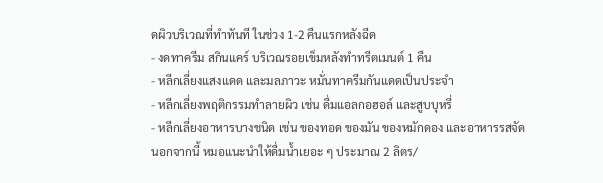ดผิวบริเวณที่ทำทันที ในช่วง 1-2 คืนแรกหลังฉีด
- งดทาครีม สกินแคร์ บริเวณรอยเข็มหลังทำทรีตเมนต์ 1 คืน
- หลีกเลี่ยงแสงแดด และมลภาวะ หมั่นทาครีมกันแดดเป็นประจำ
- หลีกเลี่ยงพฤติกรรมทำลายผิว เช่น ดื่มแอลกอฮอล์ และสูบบุหรี่
- หลีกเลี่ยงอาหารบางชนิด เช่น ของทอด ของมัน ของหมักดอง และอาหารรสจัด
นอกจากนี้ หมอแนะนำให้ดื่มน้ำเยอะ ๆ ประมาณ 2 ลิตร/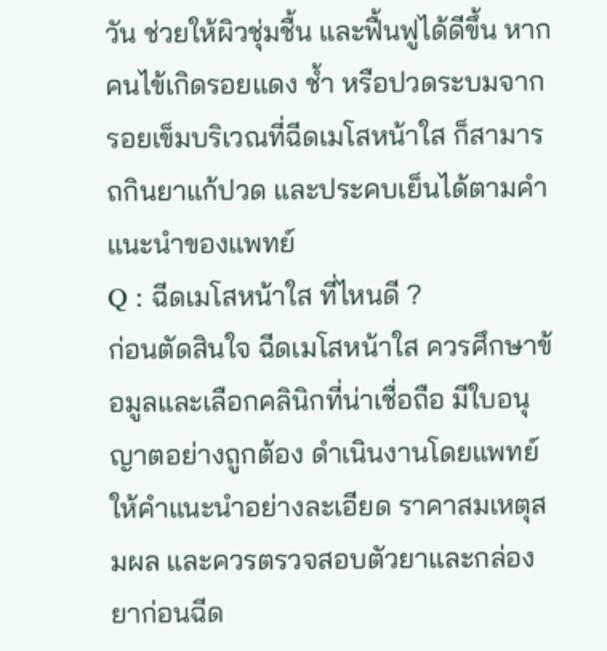วัน ช่วยให้ผิวชุ่มชื้น และฟื้นฟูได้ดีขึ้น หากคนไข้เกิดรอยแดง ช้ำ หรือปวดระบมจากรอยเข็มบริเวณที่ฉีดเมโสหน้าใส ก็สามารถกินยาแก้ปวด และประคบเย็นได้ตามคำแนะนำของแพทย์
Q : ฉีดเมโสหน้าใส ที่ไหนดี ?
ก่อนตัดสินใจ ฉีดเมโสหน้าใส ควรศึกษาข้อมูลและเลือกคลินิกที่น่าเชื่อถือ มีใบอนุญาตอย่างถูกต้อง ดำเนินงานโดยแพทย์ ให้คำแนะนำอย่างละเอียด ราคาสมเหตุสมผล และควรตรวจสอบตัวยาและกล่องยาก่อนฉีด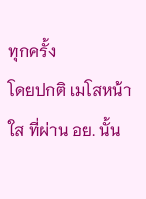ทุกครั้ง
โดยปกติ เมโสหน้าใส ที่ผ่าน อย. นั้น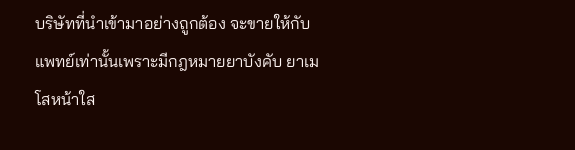บริษัทที่นำเข้ามาอย่างถูกต้อง จะขายให้กับแพทย์เท่านั้นเพราะมีกฎหมายยาบังคับ ยาเมโสหน้าใส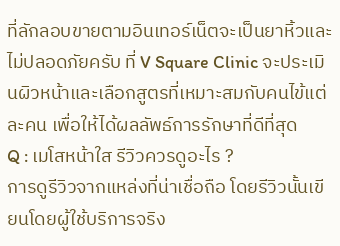ที่ลักลอบขายตามอินเทอร์เน็ตจะเป็นยาหิ้วและไม่ปลอดภัยครับ ที่ V Square Clinic จะประเมินผิวหน้าและเลือกสูตรที่เหมาะสมกับคนไข้แต่ละคน เพื่อให้ได้ผลลัพธ์การรักษาที่ดีที่สุด
Q : เมโสหน้าใส รีวิวควรดูอะไร ?
การดูรีวิวจากแหล่งที่น่าเชื่อถือ โดยรีวิวนั้นเขียนโดยผู้ใช้บริการจริง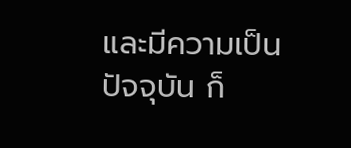และมีความเป็นปัจจุบัน ก็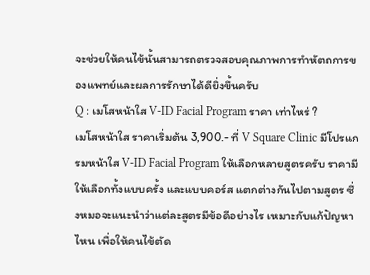จะช่วยให้คนไข้นั้นสามารถตรวจสอบคุณภาพการทำหัตถการของแพทย์และผลการรักษาได้ดียิ่งขึ้นครับ
Q : เมโสหน้าใส V-ID Facial Program ราคา เท่าไหร่ ?
เมโสหน้าใส ราคาเริ่มต้น 3,900.- ที่ V Square Clinic มีโปรแกรมหน้าใส V-ID Facial Program ให้เลือกหลายสูตรครับ ราคามีให้เลือกทั้งแบบครั้ง และแบบคอร์ส แตกต่างกันไปตามสูตร ซึ่งหมอจะแนะนำว่าแต่ละสูตรมีข้อดีอย่างไร เหมาะกับแก้ปัญหาไหน เพื่อให้คนไข้ตัด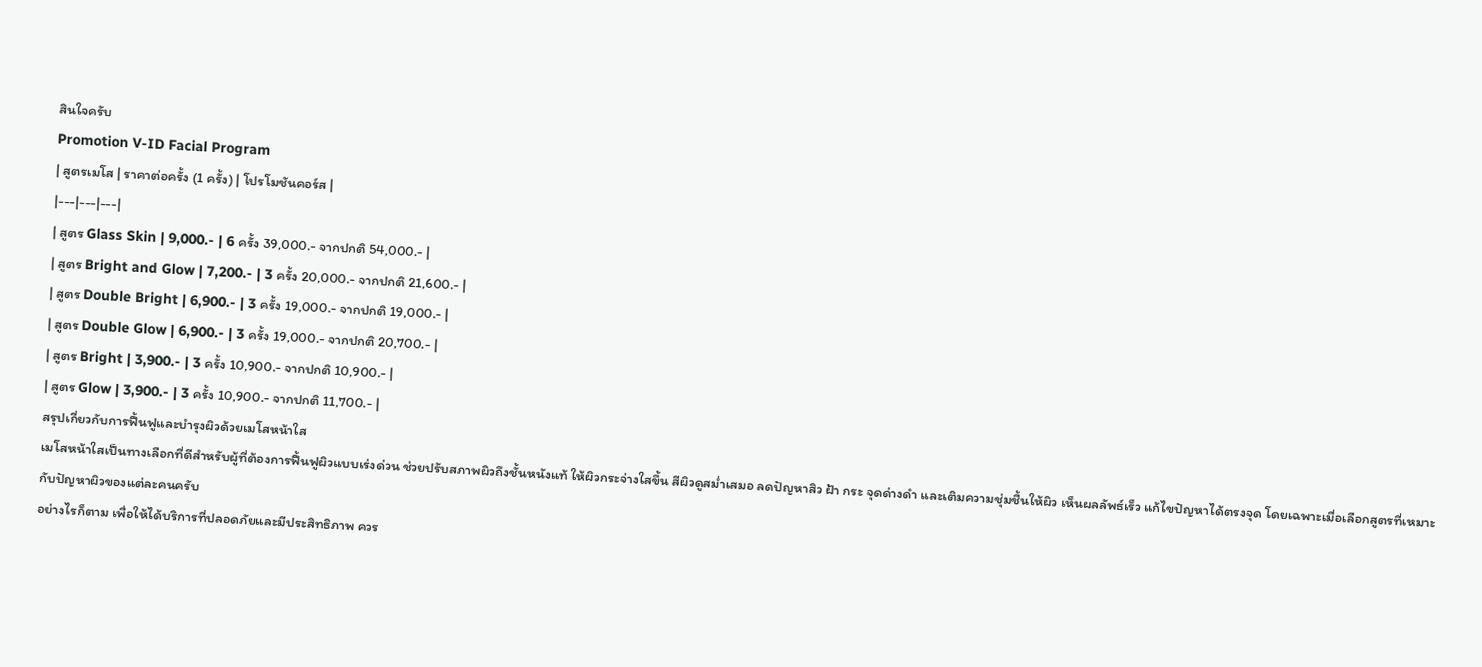สินใจครับ
Promotion V-ID Facial Program
| สูตรเมโส | ราคาต่อครั้ง (1 ครั้ง) | โปรโมชันคอร์ส |
|---|---|---|
| สูตร Glass Skin | 9,000.- | 6 ครั้ง 39,000.- จากปกติ 54,000.- |
| สูตร Bright and Glow | 7,200.- | 3 ครั้ง 20,000.- จากปกติ 21,600.- |
| สูตร Double Bright | 6,900.- | 3 ครั้ง 19,000.- จากปกติ 19,000.- |
| สูตร Double Glow | 6,900.- | 3 ครั้ง 19,000.- จากปกติ 20,700.- |
| สูตร Bright | 3,900.- | 3 ครั้ง 10,900.- จากปกติ 10,900.- |
| สูตร Glow | 3,900.- | 3 ครั้ง 10,900.- จากปกติ 11,700.- |
สรุปเกี่ยวกับการฟื้นฟูและบำรุงผิวด้วยเมโสหน้าใส
เมโสหน้าใสเป็นทางเลือกที่ดีสำหรับผู้ที่ต้องการฟื้นฟูผิวแบบเร่งด่วน ช่วยปรับสภาพผิวถึงชั้นหนังแท้ ให้ผิวกระจ่างใสขึ้น สีผิวดูสม่ำเสมอ ลดปัญหาสิว ฝ้า กระ จุดด่างดำ และเติมความชุ่มชื้นให้ผิว เห็นผลลัพธ์เร็ว แก้ไขปัญหาได้ตรงจุด โดยเฉพาะเมื่อเลือกสูตรที่เหมาะกับปัญหาผิวของแต่ละคนครับ
อย่างไรก็ตาม เพื่อให้ได้บริการที่ปลอดภัยและมีประสิทธิภาพ ควร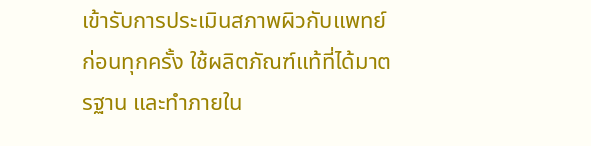เข้ารับการประเมินสภาพผิวกับแพทย์ก่อนทุกครั้ง ใช้ผลิตภัณฑ์แท้ที่ได้มาตรฐาน และทำภายใน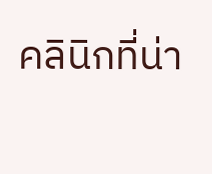คลินิกที่น่า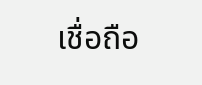เชื่อถือ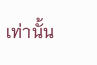เท่านั้น